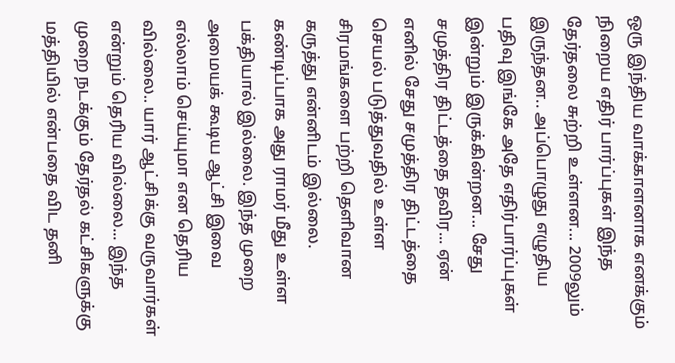ஒரு இந்திய வாக்காளனாக எனக்கும் நிறைய எதிர் பார்ப்புகள் இந்த தேர்தலை சுற்றி உள்ளன... 2009லும் இருந்தன.. அப்பொழுது எழுதிய பதிவு இங்கே அதே எதிர்பார்ப்புகள் இன்றும் இருக்கின்றன... சேது சமுத்திர திட்டத்தை தவிர... ஏன் எனில் சேது சமுத்திர திட்டத்தை செயல் படுத்துவதில் உள்ள சிரமங்களை பற்றி தெளிவான கருத்து என்னிடம் இல்லை. கண்டிப்பாக அது ராமர் மீது உள்ள பக்தியால் இல்லை. இந்த முறை அமையக் கூடிய ஆட்சி இவை எல்லாம் செய்யுமா என தெரிய வில்லை.. யார் ஆட்சிக்கு வருவார்கள் என்றும் தெரிய வில்லை... இந்த முறை நடக்கும் தேர்தல் கட்சிகளுக்கு மத்தியில் என்பதை விட தனி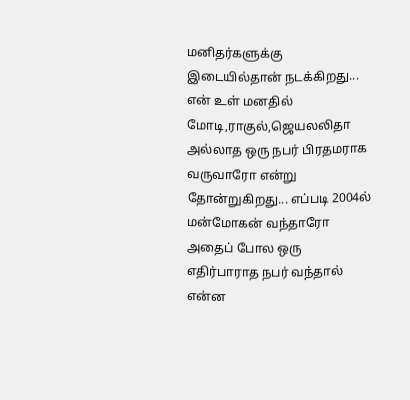மனிதர்களுக்கு இடையில்தான் நடக்கிறது... என் உள் மனதில் மோடி,ராகுல்,ஜெயலலிதா அல்லாத ஒரு நபர் பிரதமராக வருவாரோ என்று தோன்றுகிறது... எப்படி 2004ல் மன்மோகன் வந்தாரோ அதைப் போல ஒரு எதிர்பாராத நபர் வந்தால் என்ன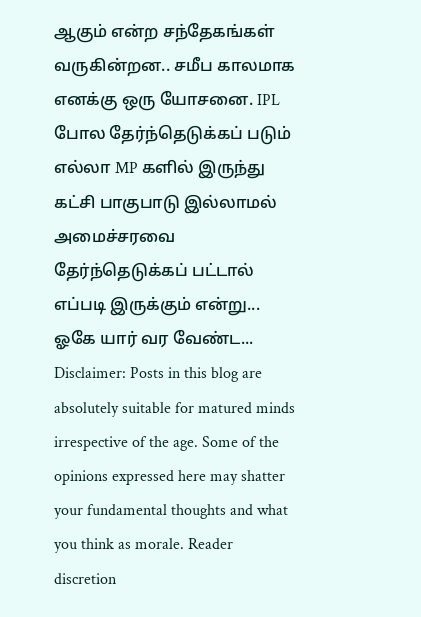ஆகும் என்ற சந்தேகங்கள் வருகின்றன.. சமீப காலமாக எனக்கு ஒரு யோசனை. IPL போல தேர்ந்தெடுக்கப் படும் எல்லா MP களில் இருந்து கட்சி பாகுபாடு இல்லாமல் அமைச்சரவை தேர்ந்தெடுக்கப் பட்டால் எப்படி இருக்கும் என்று... ஓகே யார் வர வேண்ட...
Disclaimer: Posts in this blog are absolutely suitable for matured minds irrespective of the age. Some of the opinions expressed here may shatter your fundamental thoughts and what you think as morale. Reader discretion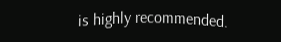is highly recommended.